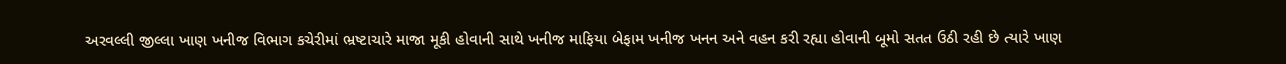અરવલ્લી જીલ્લા ખાણ ખનીજ વિભાગ કચેરીમાં ભ્રષ્ટાચારે માજા મૂકી હોવાની સાથે ખનીજ માફિયા બેફામ ખનીજ ખનન અને વહન કરી રહ્યા હોવાની બૂમો સતત ઉઠી રહી છે ત્યારે ખાણ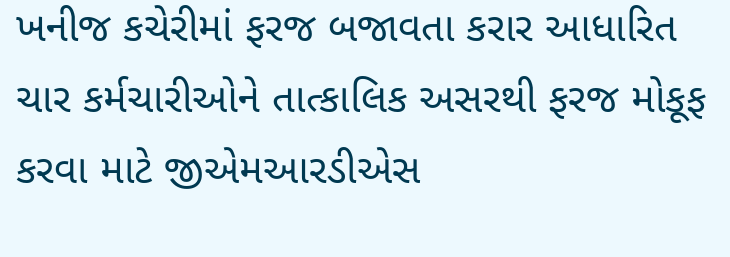ખનીજ કચેરીમાં ફરજ બજાવતા કરાર આધારિત ચાર કર્મચારીઓને તાત્કાલિક અસરથી ફરજ મોકૂફ કરવા માટે જીએમઆરડીએસ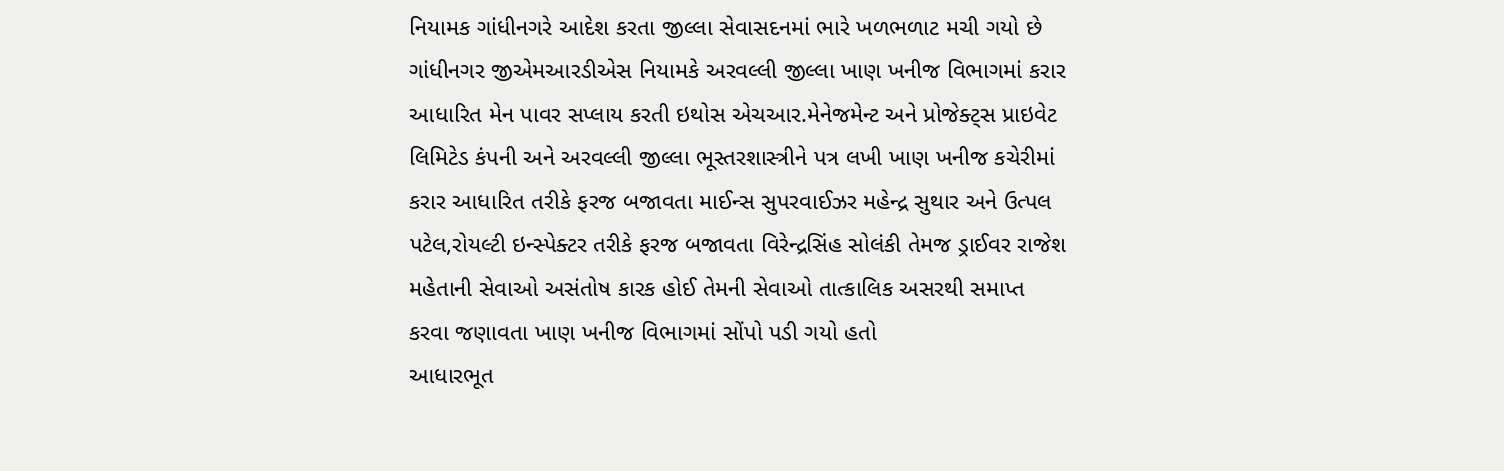નિયામક ગાંધીનગરે આદેશ કરતા જીલ્લા સેવાસદનમાં ભારે ખળભળાટ મચી ગયો છે
ગાંધીનગર જીએમઆરડીએસ નિયામકે અરવલ્લી જીલ્લા ખાણ ખનીજ વિભાગમાં કરાર આધારિત મેન પાવર સપ્લાય કરતી ઇથોસ એચઆર.મેનેજમેન્ટ અને પ્રોજેક્ટ્સ પ્રાઇવેટ લિમિટેડ કંપની અને અરવલ્લી જીલ્લા ભૂસ્તરશાસ્ત્રીને પત્ર લખી ખાણ ખનીજ કચેરીમાં કરાર આધારિત તરીકે ફરજ બજાવતા માઈન્સ સુપરવાઈઝર મહેન્દ્ર સુથાર અને ઉત્પલ પટેલ,રોયલ્ટી ઇન્સ્પેક્ટર તરીકે ફરજ બજાવતા વિરેન્દ્રસિંહ સોલંકી તેમજ ડ્રાઈવર રાજેશ મહેતાની સેવાઓ અસંતોષ કારક હોઈ તેમની સેવાઓ તાત્કાલિક અસરથી સમાપ્ત કરવા જણાવતા ખાણ ખનીજ વિભાગમાં સોંપો પડી ગયો હતો
આધારભૂત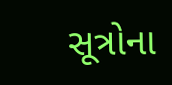સૂત્રોના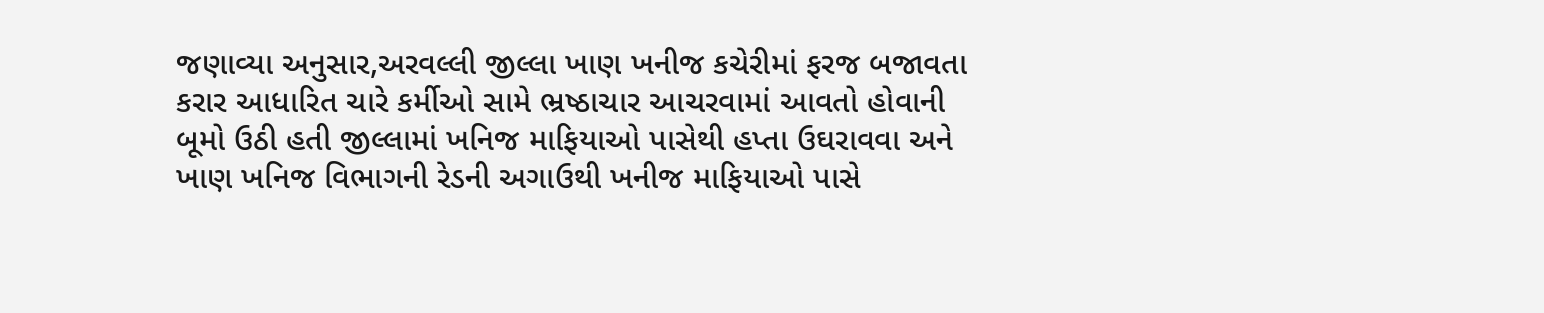જણાવ્યા અનુસાર,અરવલ્લી જીલ્લા ખાણ ખનીજ કચેરીમાં ફરજ બજાવતા કરાર આધારિત ચારે કર્મીઓ સામે ભ્રષ્ઠાચાર આચરવામાં આવતો હોવાની બૂમો ઉઠી હતી જીલ્લામાં ખનિજ માફિયાઓ પાસેથી હપ્તા ઉઘરાવવા અને ખાણ ખનિજ વિભાગની રેડની અગાઉથી ખનીજ માફિયાઓ પાસે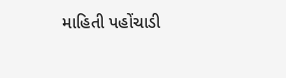માહિતી પહોંચાડી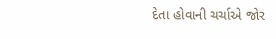દેતા હોવાની ચર્ચાએ જોર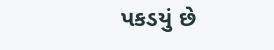પકડયું છે